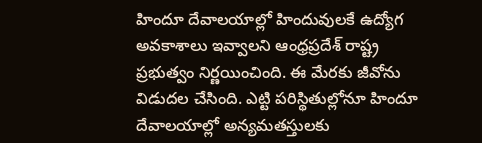హిందూ దేవాలయాల్లో హిందువులకే ఉద్యోగ అవకాశాలు ఇవ్వాలని ఆంధ్రప్రదేశ్ రాష్ట్ర ప్రభుత్వం నిర్ణయించింది. ఈ మేరకు జీవోను విడుదల చేసింది. ఎట్టి పరిస్థితుల్లోనూ హిందూ దేవాలయాల్లో అన్యమతస్తులకు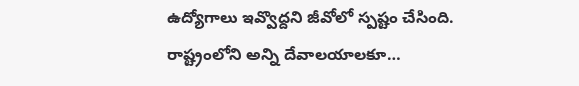ఉద్యోగాలు ఇవ్వొద్దని జీవోలో స్పష్టం చేసింది.
రాష్ట్రంలోని అన్ని దేవాలయాలకూ…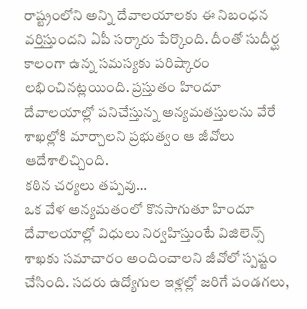రాష్ట్రంలోని అన్ని దేవాలయాలకు ఈ నిబంధన వర్తిస్తుందని ఏపీ సర్కారు పేర్కొంది. దీంతో సుదీర్ఘ కాలంగా ఉన్న సమస్యకు పరిష్కారం లభించినట్లయింది. ప్రస్తుతం హిందూ దేవాలయాల్లో పనిచేస్తున్న అన్యమతస్తులను వేరే శాఖల్లోకి మార్చాలని ప్రభుత్వం ఆ జీవోలు ఆదేశాలిచ్చింది.
కఠిన చర్యలు తప్పవు…
ఒక వేళ అన్యమతంలో కొనసాగుతూ హిందూ దేవాలయాల్లో విధులు నిర్వహిస్తుంటే విజిలెన్స్ శాఖకు సమాచారం అందించాలని జీవోలో స్పష్టం చేసింది. సదరు ఉద్యోగుల ఇళ్లల్లో జరిగే పండగలు,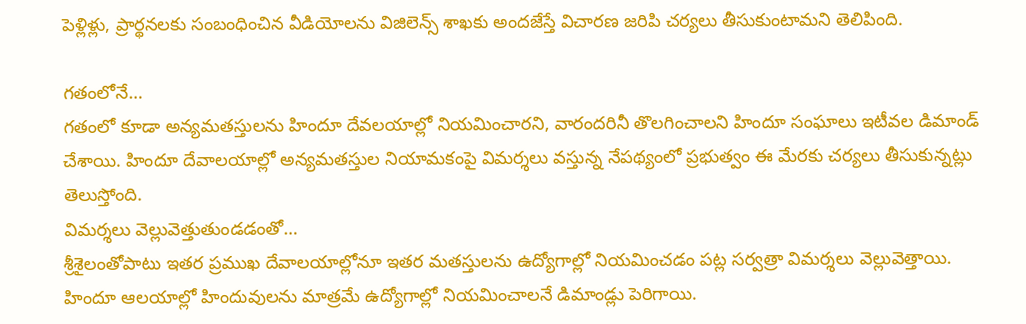పెళ్లిళ్లు, ప్రార్థనలకు సంబంధించిన వీడియోలను విజిలెన్స్ శాఖకు అందజేస్తే విచారణ జరిపి చర్యలు తీసుకుంటామని తెలిపింది.

గతంలోనే…
గతంలో కూడా అన్యమతస్తులను హిందూ దేవలయాల్లో నియమించారని, వారందరినీ తొలగించాలని హిందూ సంఘాలు ఇటీవల డిమాండ్ చేశాయి. హిందూ దేవాలయాల్లో అన్యమతస్తుల నియామకంపై విమర్శలు వస్తున్న నేపథ్యంలో ప్రభుత్వం ఈ మేరకు చర్యలు తీసుకున్నట్లు తెలుస్తోంది.
విమర్శలు వెల్లువెత్తుతుండడంతో…
శ్రీశైలంతోపాటు ఇతర ప్రముఖ దేవాలయాల్లోనూ ఇతర మతస్తులను ఉద్యోగాల్లో నియమించడం పట్ల సర్వత్రా విమర్శలు వెల్లువెత్తాయి. హిందూ ఆలయాల్లో హిందువులను మాత్రమే ఉద్యోగాల్లో నియమించాలనే డిమాండ్లు పెరిగాయి.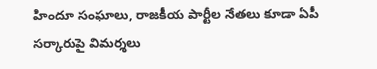హిందూ సంఘాలు, రాజకీయ పార్టీల నేతలు కూడా ఏపీ సర్కారుపై విమర్శలు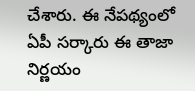చేశారు. ఈ నేపథ్యంలో ఏపీ సర్కారు ఈ తాజా నిర్ణయం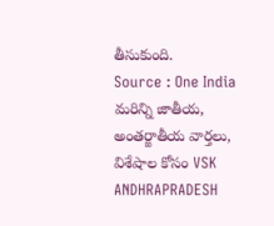తీసుకుంది.
Source : One India
మరిన్ని జాతీయ, అంతర్జాతీయ వార్తలు, విశేషాల కోసం VSK ANDHRAPRADESH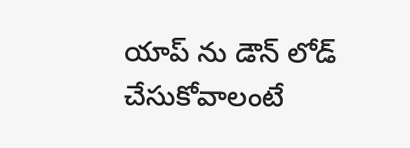యాప్ ను డౌన్ లోడ్ చేసుకోవాలంటే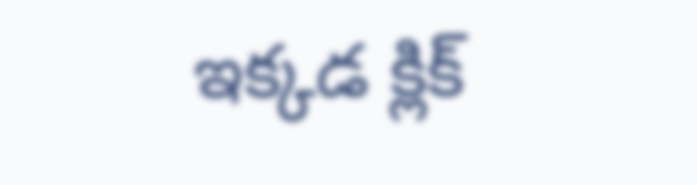ఇక్కడ క్లిక్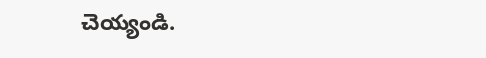చెయ్యండి.